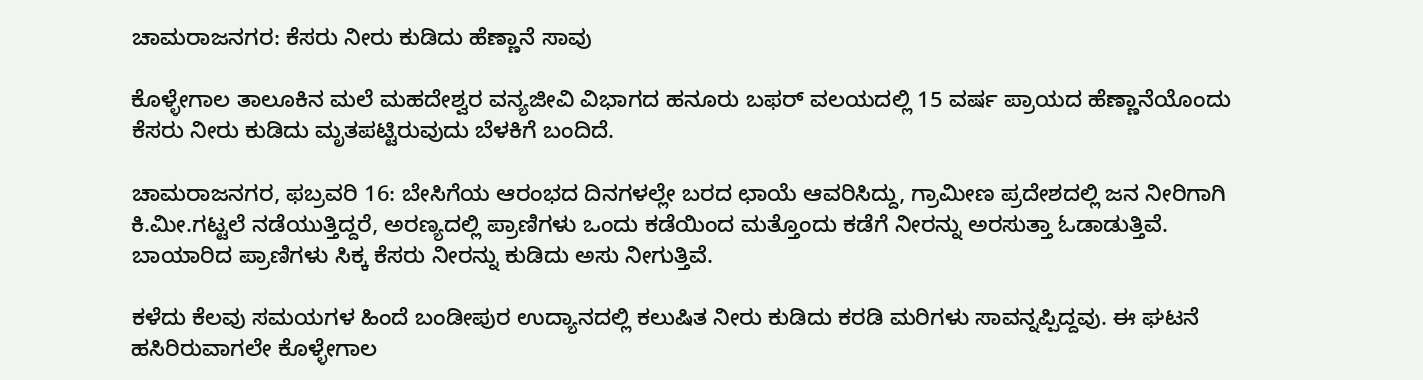ಚಾಮರಾಜನಗರ: ಕೆಸರು ನೀರು ಕುಡಿದು ಹೆಣ್ಣಾನೆ ಸಾವು

ಕೊಳ್ಳೇಗಾಲ ತಾಲೂಕಿನ ಮಲೆ ಮಹದೇಶ್ವರ ವನ್ಯಜೀವಿ ವಿಭಾಗದ ಹನೂರು ಬಫರ್ ವಲಯದಲ್ಲಿ 15 ವರ್ಷ ಪ್ರಾಯದ ಹೆಣ್ಣಾನೆಯೊಂದು ಕೆಸರು ನೀರು ಕುಡಿದು ಮೃತಪಟ್ಟಿರುವುದು ಬೆಳಕಿಗೆ ಬಂದಿದೆ.

ಚಾಮರಾಜನಗರ, ಫಬ್ರವರಿ 16: ಬೇಸಿಗೆಯ ಆರಂಭದ ದಿನಗಳಲ್ಲೇ ಬರದ ಛಾಯೆ ಆವರಿಸಿದ್ದು, ಗ್ರಾಮೀಣ ಪ್ರದೇಶದಲ್ಲಿ ಜನ ನೀರಿಗಾಗಿ ಕಿ.ಮೀ.ಗಟ್ಟಲೆ ನಡೆಯುತ್ತಿದ್ದರೆ, ಅರಣ್ಯದಲ್ಲಿ ಪ್ರಾಣಿಗಳು ಒಂದು ಕಡೆಯಿಂದ ಮತ್ತೊಂದು ಕಡೆಗೆ ನೀರನ್ನು ಅರಸುತ್ತಾ ಓಡಾಡುತ್ತಿವೆ. ಬಾಯಾರಿದ ಪ್ರಾಣಿಗಳು ಸಿಕ್ಕ ಕೆಸರು ನೀರನ್ನು ಕುಡಿದು ಅಸು ನೀಗುತ್ತಿವೆ.

ಕಳೆದು ಕೆಲವು ಸಮಯಗಳ ಹಿಂದೆ ಬಂಡೀಪುರ ಉದ್ಯಾನದಲ್ಲಿ ಕಲುಷಿತ ನೀರು ಕುಡಿದು ಕರಡಿ ಮರಿಗಳು ಸಾವನ್ನಪ್ಪಿದ್ದವು. ಈ ಘಟನೆ ಹಸಿರಿರುವಾಗಲೇ ಕೊಳ್ಳೇಗಾಲ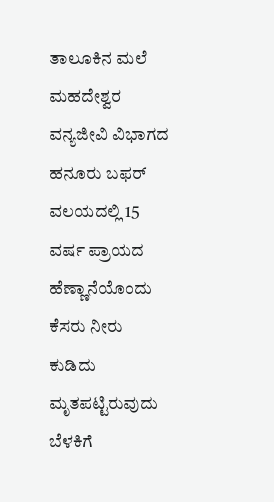ತಾಲೂಕಿನ ಮಲೆ ಮಹದೇಶ್ವರ ವನ್ಯಜೀವಿ ವಿಭಾಗದ ಹನೂರು ಬಫರ್ ವಲಯದಲ್ಲಿ 15 ವರ್ಷ ಪ್ರಾಯದ ಹೆಣ್ಣಾನೆಯೊಂದು ಕೆಸರು ನೀರು ಕುಡಿದು ಮೃತಪಟ್ಟಿರುವುದು ಬೆಳಕಿಗೆ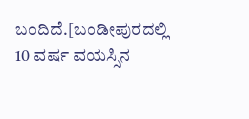ಬಂದಿದೆ.[ಬಂಡೀಪುರದಲ್ಲಿ 10 ವರ್ಷ ವಯಸ್ಸಿನ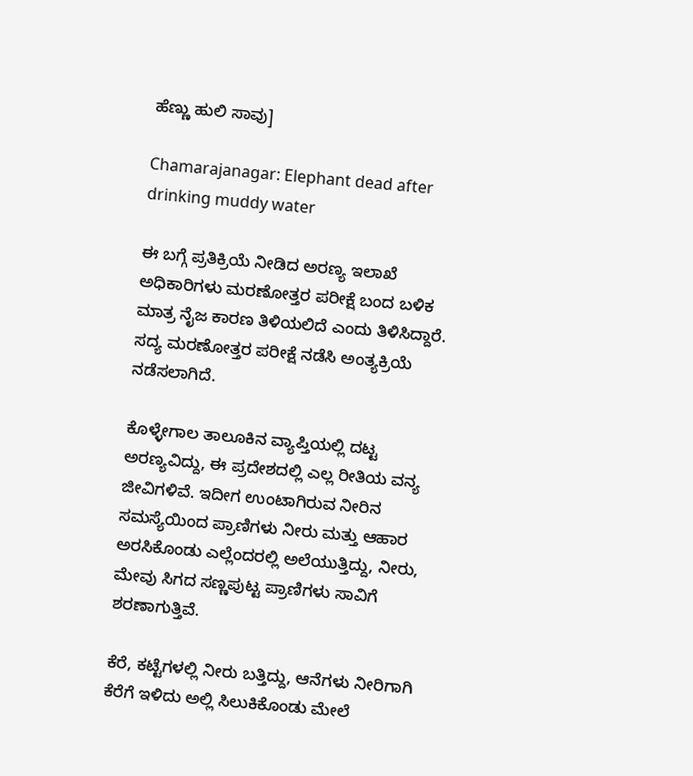ಹೆಣ್ಣು ಹುಲಿ ಸಾವು]

Chamarajanagar: Elephant dead after drinking muddy water

ಈ ಬಗ್ಗೆ ಪ್ರತಿಕ್ರಿಯೆ ನೀಡಿದ ಅರಣ್ಯ ಇಲಾಖೆ ಅಧಿಕಾರಿಗಳು ಮರಣೋತ್ತರ ಪರೀಕ್ಷೆ ಬಂದ ಬಳಿಕ ಮಾತ್ರ ನೈಜ ಕಾರಣ ತಿಳಿಯಲಿದೆ ಎಂದು ತಿಳಿಸಿದ್ದಾರೆ. ಸದ್ಯ ಮರಣೋತ್ತರ ಪರೀಕ್ಷೆ ನಡೆಸಿ ಅಂತ್ಯಕ್ರಿಯೆ ನಡೆಸಲಾಗಿದೆ.

ಕೊಳ್ಳೇಗಾಲ ತಾಲೂಕಿನ ವ್ಯಾಪ್ತಿಯಲ್ಲಿ ದಟ್ಟ ಅರಣ್ಯವಿದ್ದು, ಈ ಪ್ರದೇಶದಲ್ಲಿ ಎಲ್ಲ ರೀತಿಯ ವನ್ಯ ಜೀವಿಗಳಿವೆ. ಇದೀಗ ಉಂಟಾಗಿರುವ ನೀರಿನ ಸಮಸ್ಯೆಯಿಂದ ಪ್ರಾಣಿಗಳು ನೀರು ಮತ್ತು ಆಹಾರ ಅರಸಿಕೊಂಡು ಎಲ್ಲೆಂದರಲ್ಲಿ ಅಲೆಯುತ್ತಿದ್ದು, ನೀರು, ಮೇವು ಸಿಗದ ಸಣ್ಣಪುಟ್ಟ ಪ್ರಾಣಿಗಳು ಸಾವಿಗೆ ಶರಣಾಗುತ್ತಿವೆ.

ಕೆರೆ, ಕಟ್ಟೆಗಳಲ್ಲಿ ನೀರು ಬತ್ತಿದ್ದು, ಆನೆಗಳು ನೀರಿಗಾಗಿ ಕೆರೆಗೆ ಇಳಿದು ಅಲ್ಲಿ ಸಿಲುಕಿಕೊಂಡು ಮೇಲೆ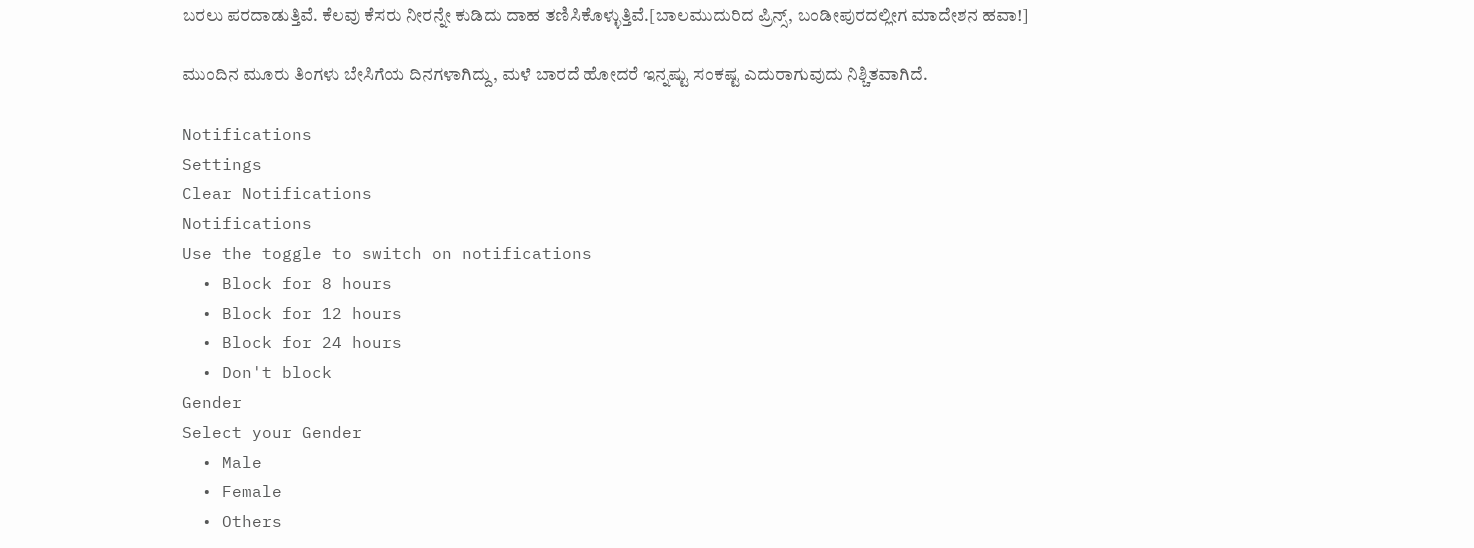ಬರಲು ಪರದಾಡುತ್ತಿವೆ. ಕೆಲವು ಕೆಸರು ನೀರನ್ನೇ ಕುಡಿದು ದಾಹ ತಣಿಸಿಕೊಳ್ಳುತ್ತಿವೆ.[ಬಾಲಮುದುರಿದ ಪ್ರಿನ್ಸ್, ಬಂಡೀಪುರದಲ್ಲೀಗ ಮಾದೇಶನ ಹವಾ!]

ಮುಂದಿನ ಮೂರು ತಿಂಗಳು ಬೇಸಿಗೆಯ ದಿನಗಳಾಗಿದ್ದು, ಮಳೆ ಬಾರದೆ ಹೋದರೆ ಇನ್ನಷ್ಟು ಸಂಕಷ್ಟ ಎದುರಾಗುವುದು ನಿಶ್ಚಿತವಾಗಿದೆ.

Notifications
Settings
Clear Notifications
Notifications
Use the toggle to switch on notifications
  • Block for 8 hours
  • Block for 12 hours
  • Block for 24 hours
  • Don't block
Gender
Select your Gender
  • Male
  • Female
  • Others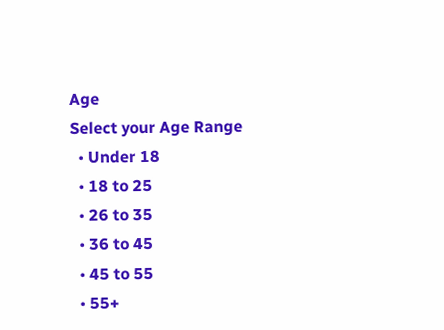Age
Select your Age Range
  • Under 18
  • 18 to 25
  • 26 to 35
  • 36 to 45
  • 45 to 55
  • 55+